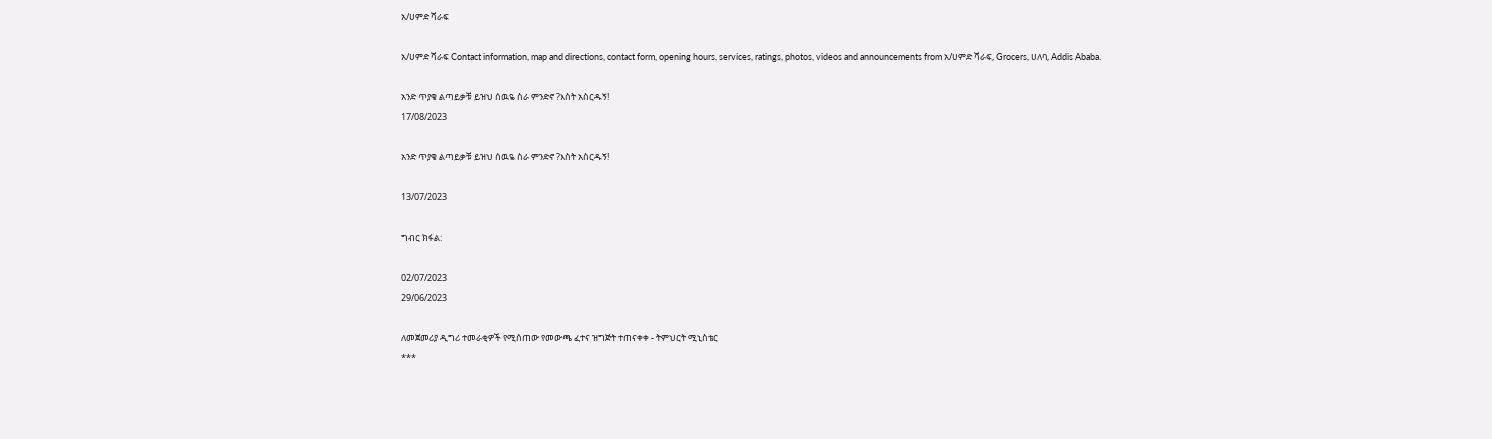አ/ሀምድ ሻራፍ

አ/ሀምድ ሻራፍ Contact information, map and directions, contact form, opening hours, services, ratings, photos, videos and announcements from አ/ሀምድ ሻራፍ, Grocers, ሀለባ, Addis Ababa.

አንድ ጥያቄ ልጣይቃቹ ይዝህ ሰዉዬ ስራ ምንድኖ ?እስት አስርዱኝ!
17/08/2023

አንድ ጥያቄ ልጣይቃቹ ይዝህ ሰዉዬ ስራ ምንድኖ ?እስት አስርዱኝ!

13/07/2023

ግብር ክፋል:

02/07/2023
29/06/2023

ለመጀመሪያ ዲግሪ ተመራቂዎች የሚሰጠው የመውጫ ፈተና ዝግጅት ተጠናቀቀ - ትምህርት ሚኒስቴር
***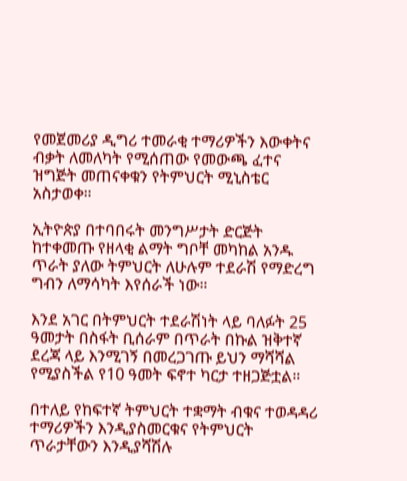የመጀመሪያ ዲግሪ ተመራቂ ተማሪዎችን እውቀትና ብቃት ለመለካት የሚሰጠው የመውጫ ፈተና ዝግጅት መጠናቀቁን የትምህርት ሚኒስቴር አስታወቀ።

ኢትዮጵያ በተባበሩት መንግሥታት ድርጅት ከተቀመጡ የዘላቂ ልማት ግቦቸ መካከል አንዱ ጥራት ያለው ትምህርት ለሁሉም ተደራሽ የማድረግ ግብን ለማሳካት እየሰራች ነው።

እንደ አገር በትምህርት ተደራሽነት ላይ ባለፉት 25 ዓመታት በስፋት ቢሰራም በጥራት በኩል ዝቅተኛ ደረጃ ላይ እንሚገኝ በመረጋገጡ ይህን ማሻሻል የሚያስችል የ10 ዓመት ፍኖተ ካርታ ተዘጋጅቷል።

በተለይ የከፍተኛ ትምህርት ተቋማት ብቁና ተወዳዳሪ ተማሪዎችን እንዲያስመርቁና የትምህርት ጥራታቸውን እንዲያሻሽሉ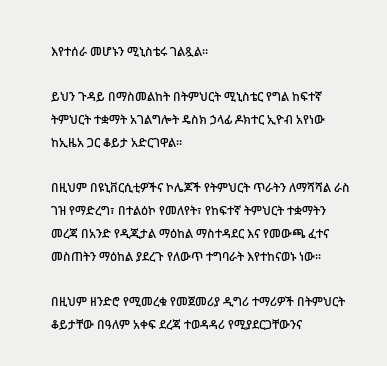እየተሰራ መሆኑን ሚኒስቴሩ ገልጿል።

ይህን ጉዳይ በማስመልከት በትምህርት ሚኒስቴር የግል ከፍተኛ ትምህርት ተቋማት አገልግሎት ዴስክ ኃላፊ ዶክተር ኢዮብ አየነው ከኢዜአ ጋር ቆይታ አድርገዋል።

በዚህም በዩኒቨርሲቲዎችና ኮሌጆች የትምህርት ጥራትን ለማሻሻል ራስ ገዝ የማድረግ፣ በተልዕኮ የመለየት፣ የከፍተኛ ትምህርት ተቋማትን መረጃ በአንድ የዲጂታል ማዕከል ማስተዳደር እና የመውጫ ፈተና መስጠትን ማዕከል ያደረጉ የለውጥ ተግባራት እየተከናወኑ ነው።

በዚህም ዘንድሮ የሚመረቁ የመጀመሪያ ዲግሪ ተማሪዎች በትምህርት ቆይታቸው በዓለም አቀፍ ደረጃ ተወዳዳሪ የሚያደርጋቸውንና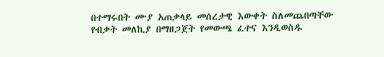በተማሩበት ሙያ አጠቃላይ መሰረታዊ እውቀት ስለመጨበጣቸው የብቃት መለኪያ በማዘጋጀት የመውጫ ፈተና እንዲወስዱ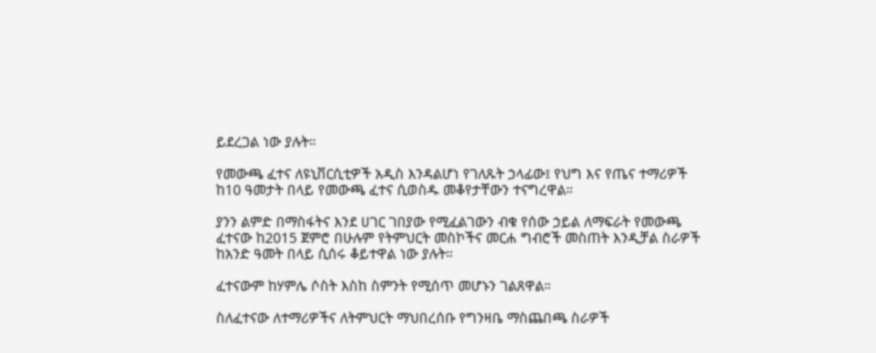ይደረጋል ነው ያሉት።

የመውጫ ፈተና ለዩኒቨርሲቲዎች አዲስ እንዳልሆነ የገለጹት ኃላፊው፤ የህግ እና የጤና ተማሪዎች ከ10 ዓመታት በላይ የመውጫ ፈተና ሲወስዱ መቆየታቸውን ተናግረዋል።

ያንን ልምድ በማስፋትና እንደ ሀገር ገበያው የሚፈልገውን ብቁ የሰው ኃይል ለማፍራት የመውጫ ፈተናው ከ2015 ጀምሮ በሁሉም የትምህርት መስኮችና መርሐ ግብሮች መስጠት እንዲቻል ስራዎች ከአንድ ዓመት በላይ ሲሰሩ ቆይተዋል ነው ያሉት።

ፈተናውም ከሃምሌ ሶስት እስከ ስምንት የሚሰጥ መሆኑን ገልጸዋል።

ስለፈተናው ለተማሪዎችና ለትምህርት ማህበረሰቡ የግንዛቤ ማስጨበጫ ስራዎች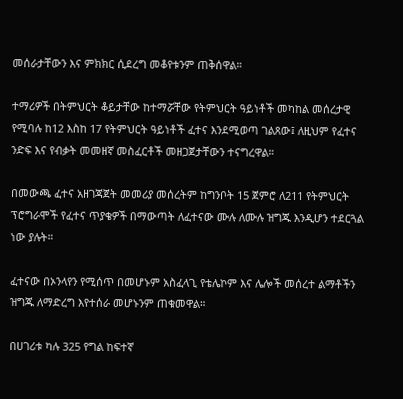መሰራታቸውን እና ምክክር ሲደረግ መቆየቱንም ጠቅሰዋል።

ተማሪዎች በትምህርት ቆይታቸው ከተማሯቸው የትምህርት ዓይነቶች መካከል መሰረታዊ የሚባሉ ከ12 እስከ 17 የትምህርት ዓይነቶች ፈተና እንደሚወጣ ገልጸው፤ ለዚህም የፈተና ንድፍ እና የብቃት መመዘኛ መስፈርቶች መዘጋጀታቸውን ተናግረዋል።

በመውጫ ፈተና አዘገጃጀት መመሪያ መሰረትም ከግንቦት 15 ጀምሮ ለ211 የትምህርት ፕሮግራሞች የፈተና ጥያቄዎች በማውጣት ለፈተናው ሙሉ ለሙሉ ዝግጁ እንዲሆን ተደርጓል ነው ያሉት።

ፈተናው በኦንላየን የሚሰጥ በመሆኑም አስፈላጊ የቴሌኮም እና ሌሎች መሰረተ ልማቶችን ዝግጁ ለማድረግ እየተሰራ መሆኑንም ጠቁመዋል።

በሀገሪቱ ካሉ 325 የግል ከፍተኛ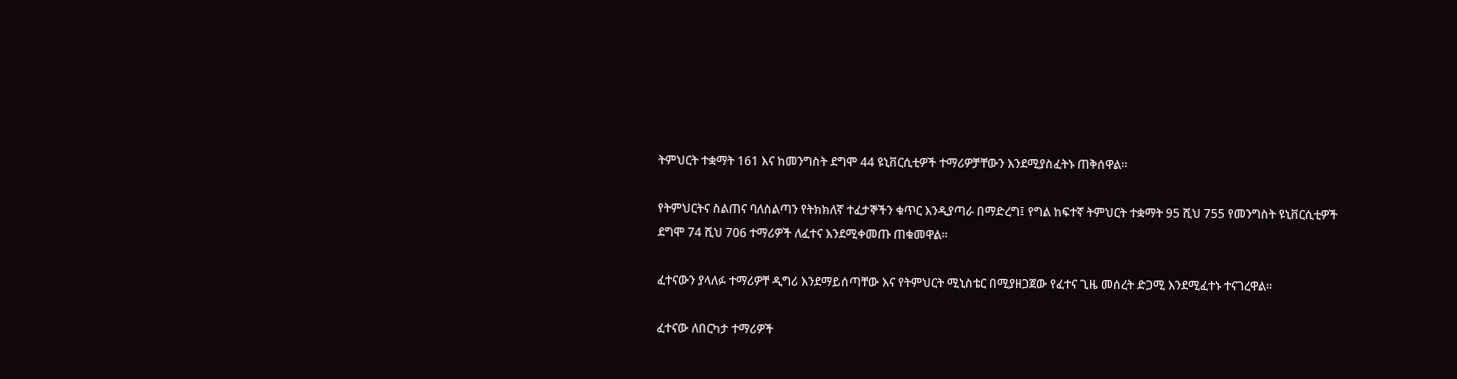ትምህርት ተቋማት 161 እና ከመንግስት ደግሞ 44 ዩኒቨርሲቲዎች ተማሪዎቻቸውን እንደሚያስፈትኑ ጠቅሰዋል።

የትምህርትና ስልጠና ባለስልጣን የትክክለኛ ተፈታኞችን ቁጥር እንዲያጣራ በማድረግ፤ የግል ከፍተኛ ትምህርት ተቋማት 95 ሺህ 755 የመንግስት ዩኒቨርሲቲዎች ደግሞ 74 ሺህ 706 ተማሪዎች ለፈተና እንደሚቀመጡ ጠቁመዋል።

ፈተናውን ያላለፉ ተማሪዎቸ ዲግሪ እንደማይሰጣቸው እና የትምህርት ሚኒስቴር በሚያዘጋጀው የፈተና ጊዜ መሰረት ድጋሚ እንደሚፈተኑ ተናገረዋል።

ፈተናው ለበርካታ ተማሪዎች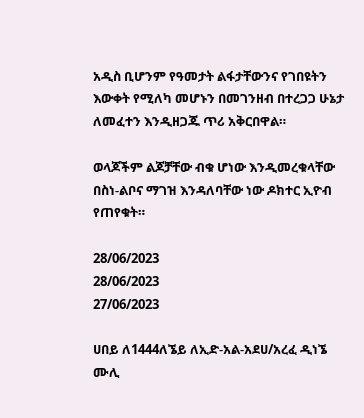አዲስ ቢሆንም የዓመታት ልፋታቸውንና የገበዩትን እውቀት የሚለካ መሆኑን በመገንዘብ በተረጋጋ ሁኔታ ለመፈተን እንዲዘጋጁ ጥሪ አቅርበዋል።

ወላጆችም ልጆቻቸው ብቁ ሆነው እንዲመረቁላቸው በስነ-ልቦና ማገዝ እንዳለባቸው ነው ዶክተር ኢዮብ የጠየቁት።

28/06/2023
28/06/2023
27/06/2023

ሀበይ ለ1444ለኜይ ለኢድ-አል-አደሀ/አረፈ ዲነኜ ሙሊ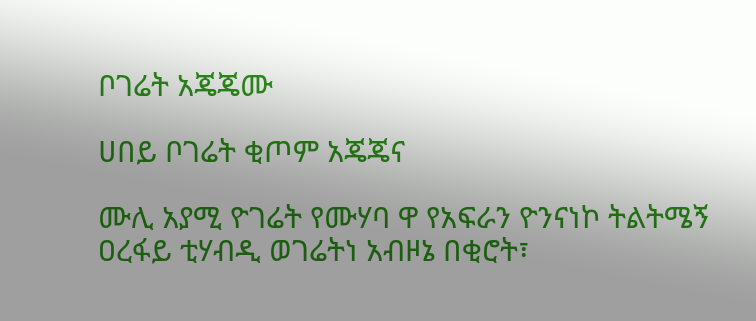ቦገሬት አጄጄሙ

ሀበይ ቦገሬት ቂጦም አጄጄና

ሙሊ አያሚ ዮገሬት የሙሃባ ዋ የአፍራን ዮንናነኮ ትልትሜኝ ዐረፋይ ቲሃብዲ ወገሬትነ አብዞኔ በቂሮት፣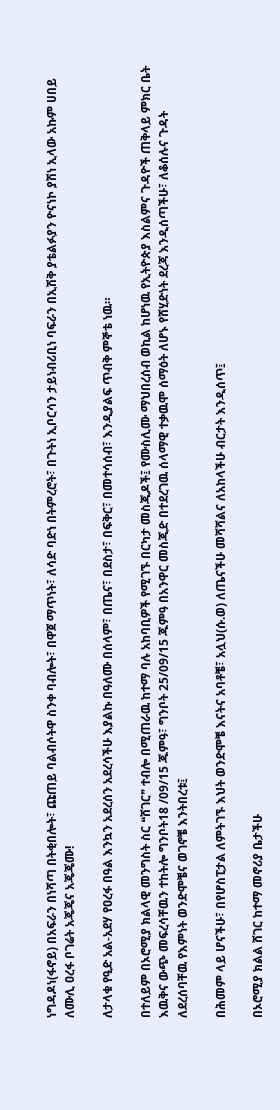ነግዳዶነ(ፋኖይ) በአፍራን በነሻጣ በትቂበሎት፣ ጩጠይ ባልብሶትዋ ስንቀ ባብሎት፣ በዋጀ ማጥነት፣ ለሳድ ባድነ በትምረሮት፣ በጉትነ ኢቦርሳን ታይነብሪቢነ ባፍራን በኢሽቅ ያቴልፉያን ዮናነኮ ያሽነ ኢላው አኩም ሀበይ ለሙሊ ዐረፋ ቦገሬት አጄጄና አጄጄሙ!

ለታላቁ የዒድ አል-አደሃ የዐረፋ በዓል እንኳን አደረሰን አደረሳችሁ እያልኩ በዓለሙ በሰላም፣ በጤና፣ በደስታ፣ በፍቅር፣ በመተሳሰብ፣ እንዲያልፍ ጥብቅ ምኞቴ ነዉ።

በተለይም በኦሮሚያ ክልላዊ መንግስት ስር ❝ሸገር❞ ተብሎ በሚጠራዉ ከተማ ባሉ አከባቢዎች የሚገኙ በርካታ መስጂዶች፤ የሙስሊሙ ማህበረሰብ ወኪል ከሆነዉ የኢትዮጵያ እስልምና ጉዳዮች ጠቅላይ ምክር ቤት እዉቅና ውጭ መፍረሳቸዉን ተከትሎ ግንቦት18 /09/15 ጁምዓ፣ ግንቦት 25/09/15 ጁምዓ በአንዋር መስጂድ በተደረገዉ ሰላማዊ ተቃዉሞ ሰማዕት ለሆኑ የሸሂድነት ደረጃ እንዲሰጣችሁ፣ ለቆሰሉና ጉዳት ለደረሰባቸዉ የእምነት ወንድሞቼና ወገኖቼ እንትበረቱ፤

በሕመም ላይ ሆናችሁ፣ በየሆስፒታል ለምትገኙ እህት ወንድሞቼ እናትና አባቶቼ፣ አሏህ(ሱ.ወ) ለጤናችሁ መሻሻልና ለአከላችሁ ብርታት እንዲሰጥ፤

በኦሮሚያ ክልል ሸገር ከተማ መኖሪያ ቤታችሁ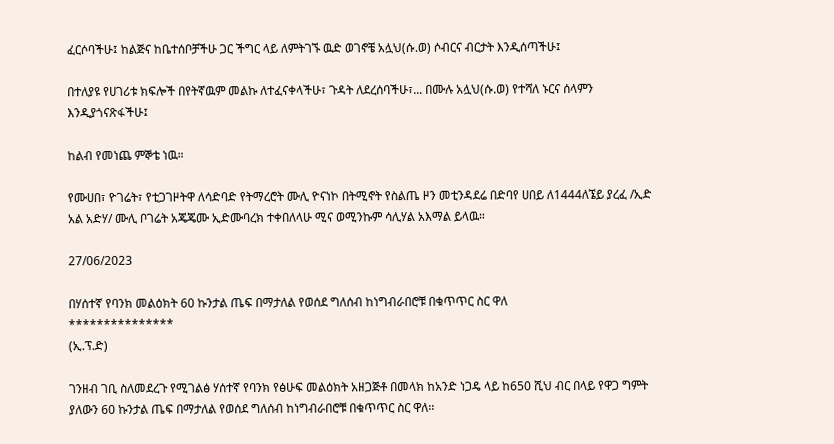ፈርሶባችሁ፤ ከልጅና ከቤተሰቦቻችሁ ጋር ችግር ላይ ለምትገኙ ዉድ ወገኖቼ አሏህ(ሱ.ወ) ሶብርና ብርታት እንዲሰጣችሁ፤

በተለያዩ የሀገሪቱ ክፍሎች በየትኛዉም መልኩ ለተፈናቀላችሁ፣ ጉዳት ለደረሰባችሁ፣... በሙሉ አሏህ(ሱ.ወ) የተሻለ ኑርና ሰላምን እንዲያጎናጽፋችሁ፤

ከልብ የመነጨ ምኞቴ ነዉ።

የሙሀበ፣ ዮገሬት፣ የቲጋገዞትዋ ለሳድባድ የትማረሮት ሙሊ ዮናነኮ በትሚኖት የስልጤ ዞን መቲንዳደሬ በድባየ ሀበይ ለ1444ለኜይ ያረፈ /ኢድ አል አድሃ/ ሙሊ ቦገሬት አጄጄሙ ኢድሙባረክ ተቀበለላሁ ሚና ወሚንኩም ሳሊሃል አእማል ይላዉ።

27/06/2023

በሃሰተኛ የባንክ መልዕክት 60 ኩንታል ጤፍ በማታለል የወሰደ ግለሰብ ከነግብራበሮቹ በቁጥጥር ስር ዋለ
***************
(ኢ.ፕ.ድ)

ገንዘብ ገቢ ስለመደረጉ የሚገልፅ ሃሰተኛ የባንክ የፅሁፍ መልዕክት አዘጋጅቶ በመላክ ከአንድ ነጋዴ ላይ ከ650 ሺህ ብር በላይ የዋጋ ግምት ያለውን 60 ኩንታል ጤፍ በማታለል የወሰደ ግለሰብ ከነግብራበሮቹ በቁጥጥር ስር ዋለ፡፡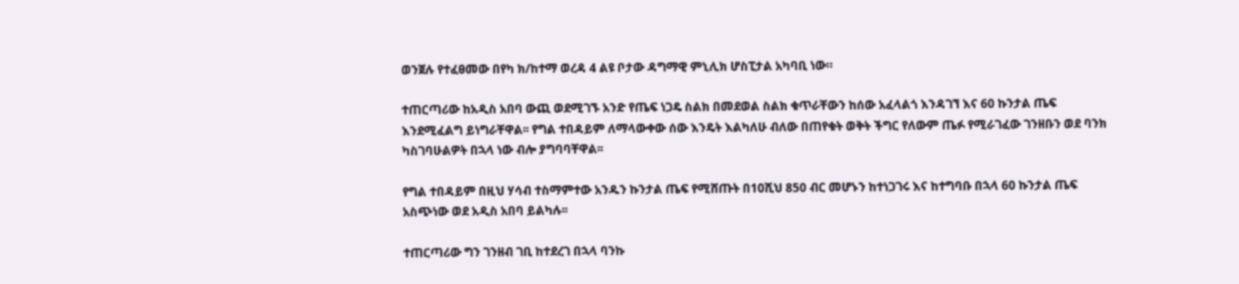ወንጀሉ የተፈፀመው በየካ ክ/ከተማ ወረዳ 4 ልዩ ቦታው ዳግማዊ ምኒሊክ ሆስፒታል አካባቢ ነው።

ተጠርጣሪው ከአዲስ አበባ ውጪ ወደሚገኙ አንድ የጤፍ ነጋዴ ስልክ በመደወል ስልክ ቁጥራቸውን ከሰው አፈላልጎ እንዳገኘ እና 60 ኩንታል ጤፍ እንደሚፈልግ ይነግራቸዋል፡፡ የግል ተበዳይም ለማላውቀው ሰው እንዴት እልካለሁ ብለው በጠየቁት ወቅት ችግር የለውም ጤፉ የሚራገፈው ገንዘቡን ወደ ባንክ ካስገባሁልዎት በኋላ ነው ብሎ ያግባባቸዋል፡፡

የግል ተበዳይም በዚህ ሃሳብ ተስማምተው አንዱን ኩንታል ጤፍ የሚሸጡት በ10ሺህ 850 ብር መሆኑን ከተነጋገሩ እና ከተግባቡ በኋላ 60 ኩንታል ጤፍ አስጭነው ወደ አዲስ አበባ ይልካሉ፡፡

ተጠርጣሪው ግን ገንዘብ ገቢ ከተደረገ በኋላ ባንኩ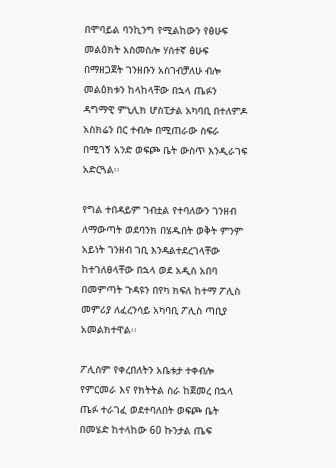በሞባይል ባንኪንግ የሚልከውን የፅሁፍ መልዕክት አስመስሎ ሃሰተኛ ፅሁፍ በማዘጋጀት ገንዘቡን አስገብቻለሁ ብሎ መልዕክቱን ከላከላቸው በኋላ ጤፉን ዳግማዊ ምኒሊክ ሆስፒታል አካባቢ በተለምዶ አስክሬን በር ተብሎ በሚጠራው ስፍራ በሚገኝ አንድ ወፍጮ ቤት ውስጥ እንዲራገፍ አድርጓል፡፡

የግል ተበዳይም ገብቷል የተባለውን ገንዘብ ለማውጣት ወደባንክ በሄዱበት ወቅት ምንም አይነት ገንዘብ ገቢ እንዳልተደረገላቸው ከተገለፀላቸው በኋላ ወደ አዲስ አበባ በመምጣት ጉዳዩን በየካ ክፍለ ከተማ ፖሊስ መምሪያ ለፈረንሳይ አካባቢ ፖሊስ ጣቢያ አመልክተዋል፡፡

ፖሊስም የቀረበለትን አቤቱታ ተቀብሎ የምርመራ እና የክትትል ስራ ከጀመረ በኋላ ጤፉ ተራገፈ ወደተባለበት ወፍጮ ቤት በመሄድ ከተላከው 60 ኩንታል ጤፍ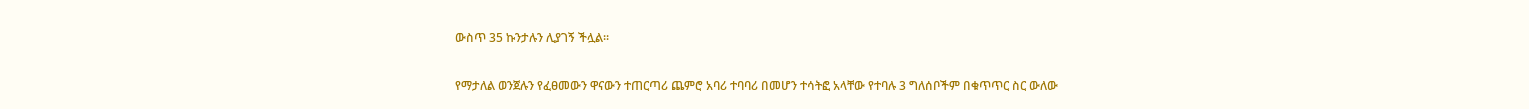ውስጥ 35 ኩንታሉን ሊያገኝ ችሏል፡፡

የማታለል ወንጀሉን የፈፀመውን ዋናውን ተጠርጣሪ ጨምሮ አባሪ ተባባሪ በመሆን ተሳትፎ አላቸው የተባሉ 3 ግለሰቦችም በቁጥጥር ስር ውለው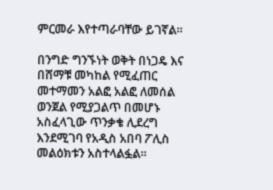ምርመራ እየተጣራባቸው ይገኛል፡፡

በንግድ ግንኙነት ወቅት በነጋዴ እና በሸማቹ መካከል የሚፈጠር መተማመን አልፎ አልፎ ለመሰል ወንጀል የሚያጋልጥ በመሆኑ አስፈላጊው ጥንቃቄ ሊደረግ እንደሚገባ የአዲስ አበባ ፖሊስ መልዕክቱን አስተላልፏል፡፡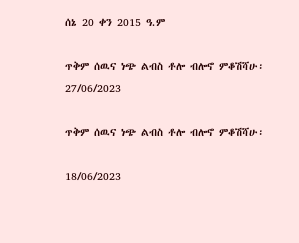ሰኔ 20 ቀን 2015 ዓ.ም

ጥቅም ሰዉና ነጭ ልብስ ቶሎ ብሎኖ ምቆሽሻሁ፡
27/06/2023

ጥቅም ሰዉና ነጭ ልብስ ቶሎ ብሎኖ ምቆሽሻሁ፡

18/06/2023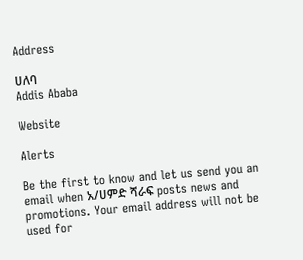Address

ሀለባ
Addis Ababa

Website

Alerts

Be the first to know and let us send you an email when አ/ሀምድ ሻራፍ posts news and promotions. Your email address will not be used for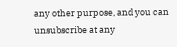any other purpose, and you can unsubscribe at any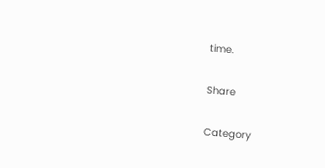time.

Share

Category